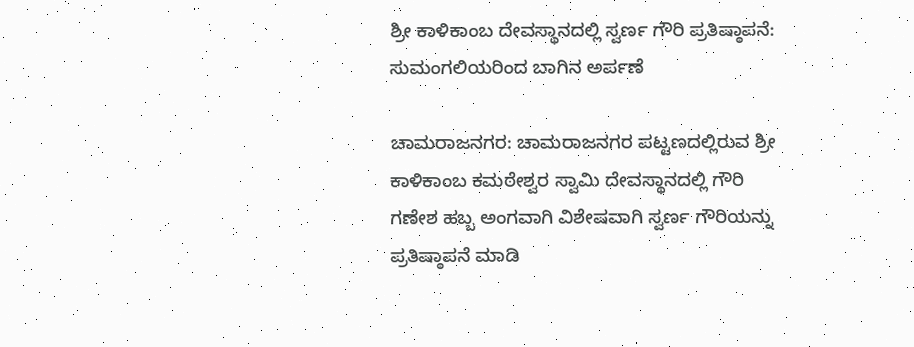ಶ್ರೀ ಕಾಳಿಕಾಂಬ ದೇವಸ್ಥಾನದಲ್ಲಿ ಸ್ವರ್ಣ ಗೌರಿ ಪ್ರತಿಷ್ಠಾಪನೆ: ಸುಮಂಗಲಿಯರಿಂದ ಬಾಗಿನ ಅರ್ಪಣೆ

ಚಾಮರಾಜನಗರ: ಚಾಮರಾಜನಗರ ಪಟ್ಟಣದಲ್ಲಿರುವ ಶ್ರೀ ಕಾಳಿಕಾಂಬ ಕಮಠೇಶ್ವರ ಸ್ವಾಮಿ ದೇವಸ್ಥಾನದಲ್ಲಿ ಗೌರಿ ಗಣೇಶ ಹಬ್ಬ ಅಂಗವಾಗಿ ವಿಶೇಷವಾಗಿ ಸ್ವರ್ಣ ಗೌರಿಯನ್ನು ಪ್ರತಿಷ್ಠಾಪನೆ ಮಾಡಿ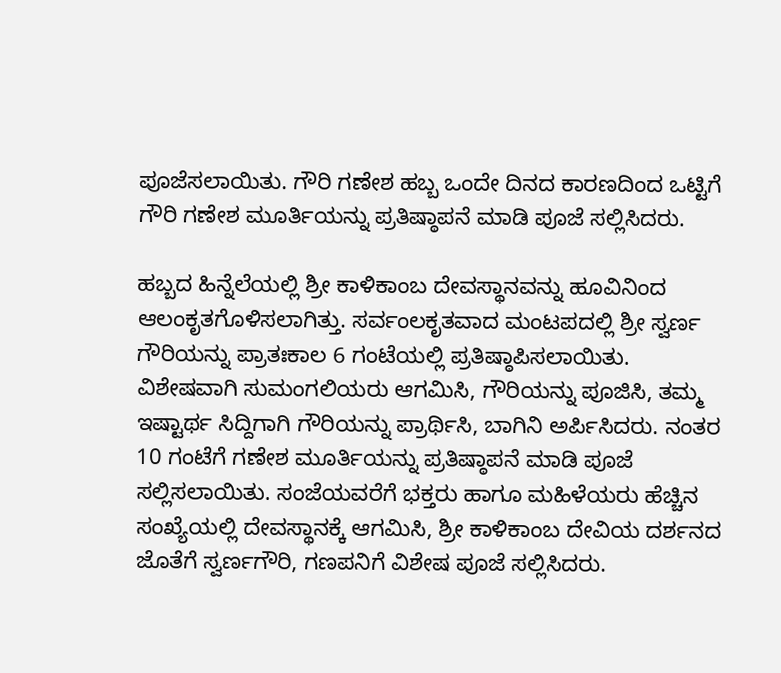ಪೂಜೆಸಲಾಯಿತು. ಗೌರಿ ಗಣೇಶ ಹಬ್ಬ ಒಂದೇ ದಿನದ ಕಾರಣದಿಂದ ಒಟ್ಟಿಗೆ ಗೌರಿ ಗಣೇಶ ಮೂರ್ತಿಯನ್ನು ಪ್ರತಿಷ್ಠಾಪನೆ ಮಾಡಿ ಪೂಜೆ ಸಲ್ಲಿಸಿದರು.

ಹಬ್ಬದ ಹಿನ್ನೆಲೆಯಲ್ಲಿ ಶ್ರೀ ಕಾಳಿಕಾಂಬ ದೇವಸ್ಥಾನವನ್ನು ಹೂವಿನಿಂದ ಆಲಂಕೃತಗೊಳಿಸಲಾಗಿತ್ತು. ಸರ್ವಂಲಕೃತವಾದ ಮಂಟಪದಲ್ಲಿ ಶ್ರೀ ಸ್ವರ್ಣ ಗೌರಿಯನ್ನು ಪ್ರಾತಃಕಾಲ 6 ಗಂಟೆಯಲ್ಲಿ ಪ್ರತಿಷ್ಠಾಪಿಸಲಾಯಿತು. ವಿಶೇಷವಾಗಿ ಸುಮಂಗಲಿಯರು ಆಗಮಿಸಿ, ಗೌರಿಯನ್ನು ಪೂಜಿಸಿ, ತಮ್ಮ ಇಷ್ಟಾರ್ಥ ಸಿದ್ದಿಗಾಗಿ ಗೌರಿಯನ್ನು ಪ್ರಾರ್ಥಿಸಿ, ಬಾಗಿನಿ ಅರ್ಪಿಸಿದರು. ನಂತರ 10 ಗಂಟೆಗೆ ಗಣೇಶ ಮೂರ್ತಿಯನ್ನು ಪ್ರತಿಷ್ಠಾಪನೆ ಮಾಡಿ ಪೂಜೆ ಸಲ್ಲಿಸಲಾಯಿತು. ಸಂಜೆಯವರೆಗೆ ಭಕ್ತರು ಹಾಗೂ ಮಹಿಳೆಯರು ಹೆಚ್ಚಿನ ಸಂಖ್ಯೆಯಲ್ಲಿ ದೇವಸ್ಥಾನಕ್ಕೆ ಆಗಮಿಸಿ, ಶ್ರೀ ಕಾಳಿಕಾಂಬ ದೇವಿಯ ದರ್ಶನದ ಜೊತೆಗೆ ಸ್ವರ್ಣಗೌರಿ, ಗಣಪನಿಗೆ ವಿಶೇಷ ಪೂಜೆ ಸಲ್ಲಿಸಿದರು.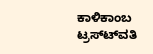ಕಾಳಿಕಾಂಬ ಟ್ರಸ್ಟ್‍ವತಿ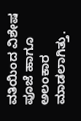ವತಿಯಿಂದ ವಿಶೇಷ ಪೂಜೆ ಹಾಗೂ ಅಲಂಕಾರ ಮಾಡಲಾಗಿತ್ತು.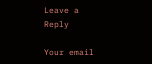Leave a Reply

Your email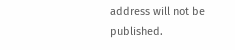address will not be published.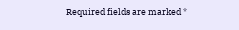Required fields are marked *